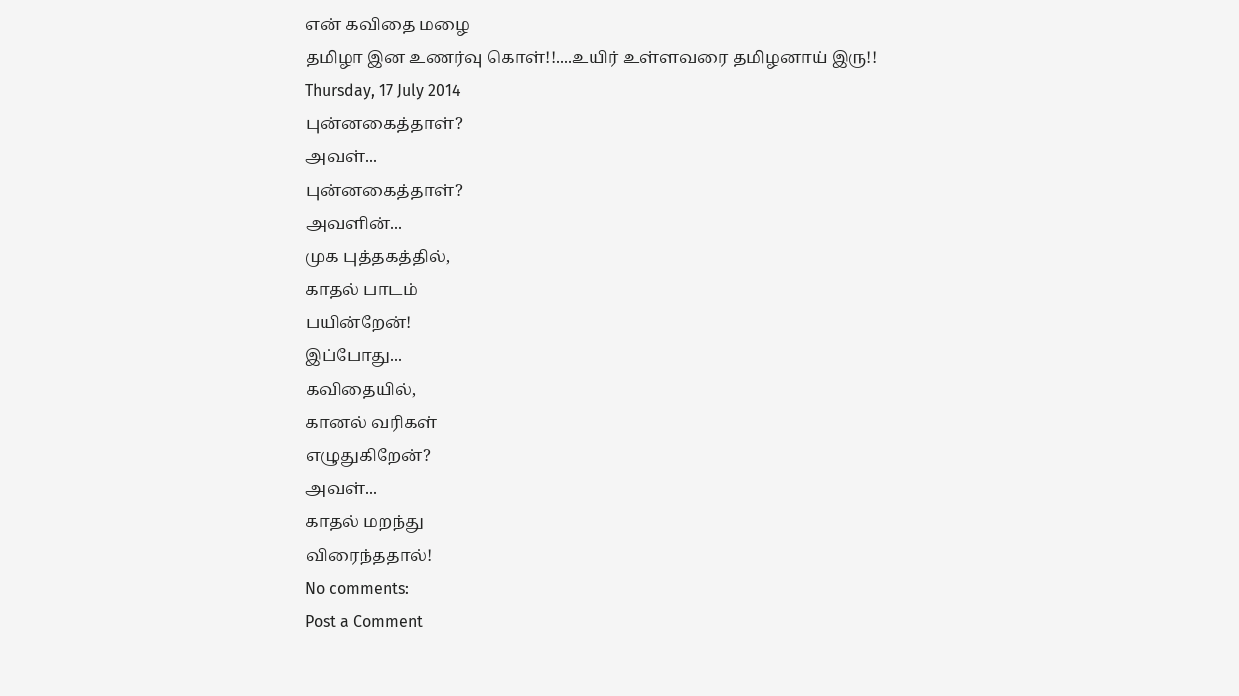என் கவிதை மழை
தமிழா இன உணர்வு கொள்!!....உயிர் உள்ளவரை தமிழனாய் இரு!!
Thursday, 17 July 2014
புன்னகைத்தாள்?
அவள்...
புன்னகைத்தாள்?
அவளின்...
முக புத்தகத்தில்,
காதல் பாடம்
பயின்றேன்!
இப்போது...
கவிதையில்,
கானல் வரிகள்
எழுதுகிறேன்?
அவள்...
காதல் மறந்து
விரைந்ததால்!
No comments:
Post a Comment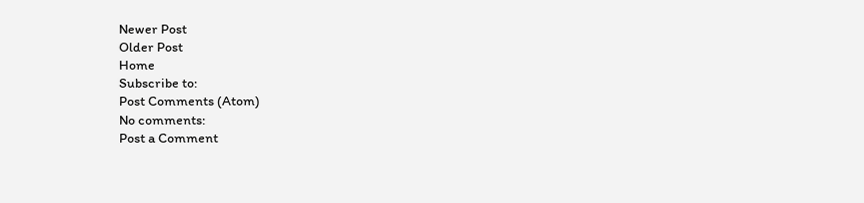Newer Post
Older Post
Home
Subscribe to:
Post Comments (Atom)
No comments:
Post a Comment